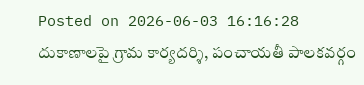Posted on 2026-06-03 16:16:28
దుకాణాలపై గ్రామ కార్యదర్శి, పంచాయతీ పాలకవర్గం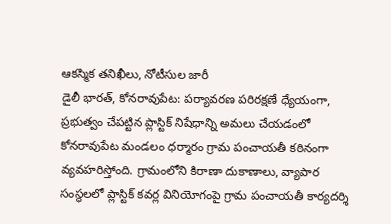ఆకస్మిక తనిఖీలు, నోటీసుల జారీ
డైలీ భారత్, కోనరావుపేట: పర్యావరణ పరిరక్షణే ధ్యేయంగా, ప్రభుత్వం చేపట్టిన ప్లాస్టిక్ నిషేధాన్ని అమలు చేయడంలో కోనరావుపేట మండలం ధర్మారం గ్రామ పంచాయతీ కఠినంగా వ్యవహరిస్తోంది. గ్రామంలోని కిరాణా దుకాణాలు, వ్యాపార సంస్థలలో ప్లాస్టిక్ కవర్ల వినియోగంపై గ్రామ పంచాయతీ కార్యదర్శి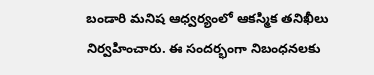బండారి మనిష ఆధ్వర్యంలో ఆకస్మిక తనిఖీలు నిర్వహించారు. ఈ సందర్భంగా నిబంధనలకు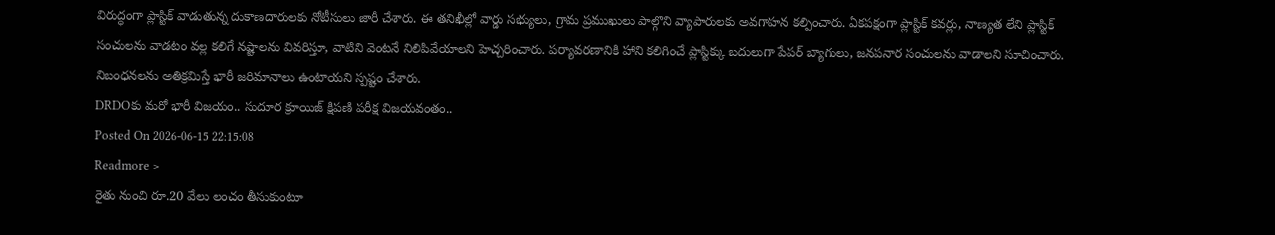విరుద్ధంగా ప్లాస్టిక్ వాడుతున్న దుకాణదారులకు నోటీసులు జారీ చేశారు. ఈ తనిఖీల్లో వార్డు సభ్యులు, గ్రామ ప్రముఖులు పాల్గొని వ్యాపారులకు అవగాహన కల్పించారు. ఏకపక్షంగా ప్లాస్టిక్ కవర్లు, నాణ్యత లేని ప్లాస్టిక్ సంచులను వాడటం వల్ల కలిగే నష్టాలను వివరిస్తూ, వాటిని వెంటనే నిలిపివేయాలని హెచ్చరించారు. పర్యావరణానికి హాని కలిగించే ప్లాస్టిక్కు బదులుగా పేపర్ బ్యాగులు, జనపనార సంచులను వాడాలని సూచించారు. నిబంధనలను అతిక్రమిస్తే భారీ జరిమానాలు ఉంటాయని స్పష్టం చేశారు.
DRDOకు మరో భారీ విజయం.. సుదూర క్రూయిజ్ క్షిపణి పరీక్ష విజయవంతం..
Posted On 2026-06-15 22:15:08
Readmore >
రైతు నుంచి రూ.20 వేలు లంచం తీసుకుంటూ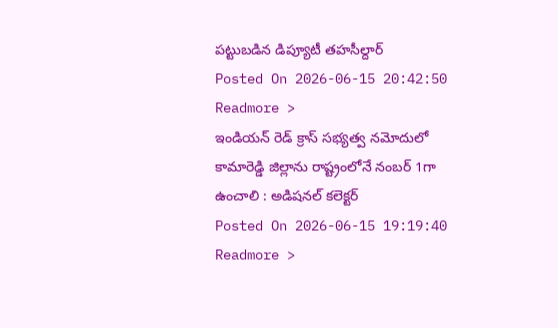పట్టుబడిన డిప్యూటీ తహసీల్దార్
Posted On 2026-06-15 20:42:50
Readmore >
ఇండియన్ రెడ్ క్రాస్ సభ్యత్వ నమోదులో కామారెడ్డి జిల్లాను రాష్ట్రంలోనే నంబర్ 1గా ఉంచాలి : అడిషనల్ కలెక్టర్
Posted On 2026-06-15 19:19:40
Readmore >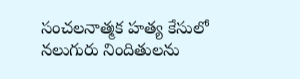సంచలనాత్మక హత్య కేసులో నలుగురు నిందితులను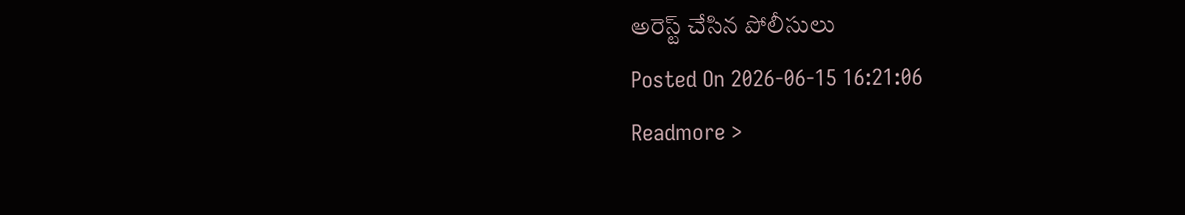అరెస్ట్ చేసిన పోలీసులు
Posted On 2026-06-15 16:21:06
Readmore >